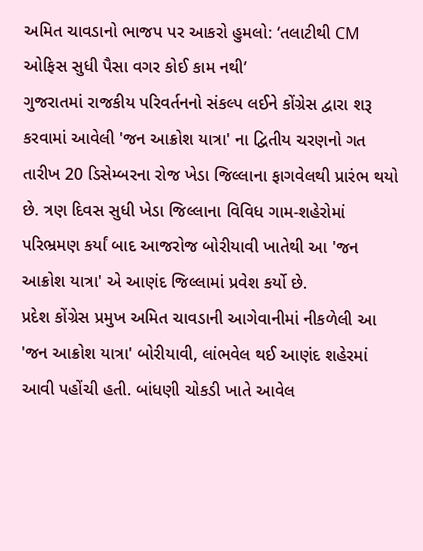અમિત ચાવડાનો ભાજપ પર આકરો હુમલો: ‘તલાટીથી CM ઓફિસ સુધી પૈસા વગર કોઈ કામ નથી’
ગુજરાતમાં રાજકીય પરિવર્તનનો સંકલ્પ લઈને કોંગ્રેસ દ્વારા શરૂ કરવામાં આવેલી 'જન આક્રોશ યાત્રા' ના દ્વિતીય ચરણનો ગત તારીખ 20 ડિસેમ્બરના રોજ ખેડા જિલ્લાના ફાગવેલથી પ્રારંભ થયો છે. ત્રણ દિવસ સુધી ખેડા જિલ્લાના વિવિધ ગામ-શહેરોમાં પરિભ્રમણ કર્યાં બાદ આજરોજ બોરીયાવી ખાતેથી આ 'જન આક્રોશ યાત્રા' એ આણંદ જિલ્લામાં પ્રવેશ કર્યો છે.
પ્રદેશ કોંગ્રેસ પ્રમુખ અમિત ચાવડાની આગેવાનીમાં નીકળેલી આ 'જન આક્રોશ યાત્રા' બોરીયાવી, લાંભવેલ થઈ આણંદ શહેરમાં આવી પહોંચી હતી. બાંધણી ચોકડી ખાતે આવેલ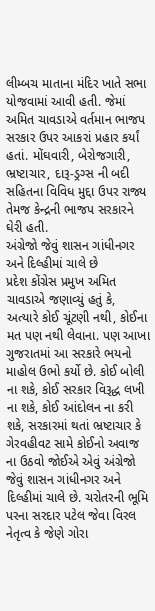લીમ્બચ માતાના મંદિર ખાતે સભા યોજવામાં આવી હતી. જેમાં અમિત ચાવડાએ વર્તમાન ભાજપ સરકાર ઉપર આકરાં પ્રહાર કર્યાં હતાં. મોંઘવારી, બેરોજગારી, ભ્રષ્ટાચાર, દારૂ-ડ્રગ્સ ની બદી સહિતના વિવિધ મુદ્દા ઉપર રાજ્ય તેમજ કેન્દ્રની ભાજપ સરકારને ઘેરી હતી.
અંગ્રેજો જેવું શાસન ગાંધીનગર અને દિલ્હીમાં ચાલે છે
પ્રદેશ કોંગ્રેસ પ્રમુખ અમિત ચાવડાએ જણાવ્યું હતું કે, અત્યારે કોઈ ચૂંટણી નથી, કોઈના મત પણ નથી લેવાના. પણ આખા ગુજરાતમાં આ સરકારે ભયનો માહોલ ઉભો કર્યો છે. કોઈ બોલી ના શકે, કોઈ સરકાર વિરૂદ્ધ લખી ના શકે, કોઈ આંદોલન ના કરી શકે, સરકારમાં થતાં ભ્રષ્ટાચાર કે ગેરવહીવટ સામે કોઈનો અવાજ ના ઉઠવો જોઈએ એવું અંગ્રેજો જેવું શાસન ગાંધીનગર અને દિલ્હીમાં ચાલે છે. ચરોતરની ભૂમિ પરના સરદાર પટેલ જેવા વિરલ નેતૃત્વ કે જેણે ગોરા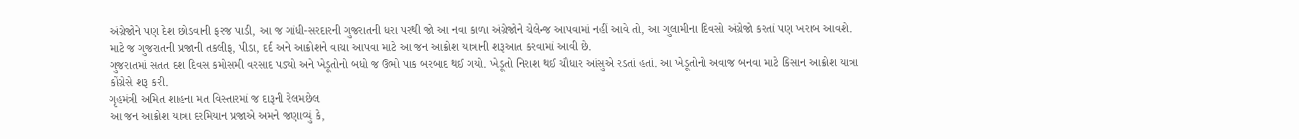અંગ્રેજોને પણ દેશ છોડવાની ફરજ પાડી, આ જ ગાંધી-સરદારની ગુજરાતની ધરા પરથી જો આ નવા કાળા અંગ્રેજોને ચેલેન્જ આપવામાં નહીં આવે તો, આ ગુલામીના દિવસો અંગ્રેજો કરતાં પણ ખરાબ આવશે. માટે જ ગુજરાતની પ્રજાની તકલીફ, પીડા, દર્દ અને આક્રોશને વાચા આપવા માટે આ જન આક્રોશ યાત્રાની શરૂઆત કરવામાં આવી છે.
ગુજરાતમાં સતત દશ દિવસ કમોસમી વરસાદ પડ્યો અને ખેડૂતોનો બધો જ ઉભો પાક બરબાદ થઈ ગયો. ખેડૂતો નિરાશ થઈ ચૌધાર આંસુએ રડતાં હતાં. આ ખેડૂતોનો અવાજ બનવા માટે કિસાન આક્રોશ યાત્રા કોંગ્રેસે શરૂ કરી.
ગૃહમંત્રી અમિત શાહના મત વિસ્તારમાં જ દારૂની રેલમછેલ
આ જન આક્રોશ યાત્રા દરમિયાન પ્રજાએ અમને જણાવ્યું કે,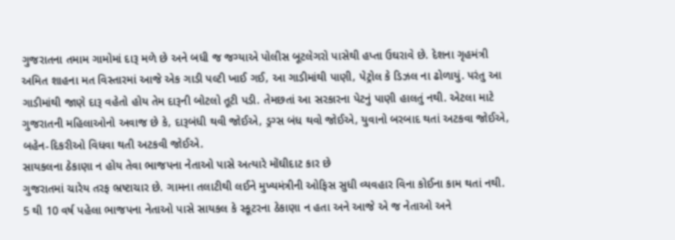ગુજરાતના તમામ ગામોમાં દારૂ મળે છે અને બધી જ જગ્યાએ પોલીસ બૂટલેગરો પાસેથી હપ્તા ઉઘરાવે છે. દેશના ગૃહમંત્રી અમિત શાહના મત વિસ્તારમાં આજે એક ગાડી પલ્ટી ખાઈ ગઈ, આ ગાડીમાંથી પાણી, પેટ્રોલ કે ડિઝલ ના ઢોળાયું. પરંતુ આ ગાડીમાંથી જાણે દારૂ વહેતો હોય તેમ દારૂની બોટલો તૂટી પડી. તેમછતાં આ સરકારના પેટનું પાણી હાલતું નથી. એટલા માટે ગુજરાતની મહિલાઓનો અવાજ છે કે, દારૂબંધી થવી જોઈએ, ડ્રગ્સ બંધ થવો જોઈએ, યુવાનો બરબાદ થતાં અટકવા જોઈએ, બહેન-દિકરીઓ વિધવા થતી અટકવી જોઈએ.
સાયકલના ઠેકાણા ન હોય તેવા ભાજપના નેતાઓ પાસે અત્યારે મોંઘીદાટ કાર છે
ગુજરાતમાં ચારેય તરફ ભ્રષ્ટાચાર છે. ગામના તલાટીથી લઈને મુખ્યમંત્રીની ઓફિસ સુધી વ્યવહાર વિના કોઈના કામ થતાં નથી. 5 થી 10 વર્ષ પહેલા ભાજપના નેતાઓ પાસે સાયકલ કે સ્કૂટરના ઠેકાણા ન હતા અને આજે એ જ નેતાઓ અને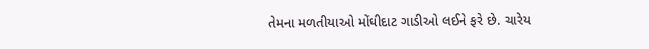તેમના મળતીયાઓ મોંઘીદાટ ગાડીઓ લઈને ફરે છે. ચારેય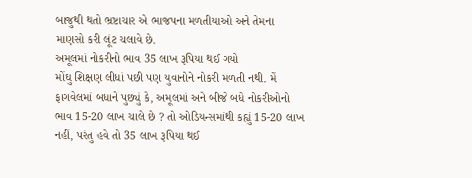બાજુથી થતો ભ્રષ્ટાચાર એ ભાજપના મળતીયાઓ અને તેમના માણસો કરી લૂંટ ચલાવે છે.
અમૂલમાં નોકરીનો ભાવ 35 લાખ રૂપિયા થઈ ગયો
મોંઘુ શિક્ષણ લીધાં પછી પણ યુવાનોને નોકરી મળતી નથી. મેં ફાગવેલમાં બધાને પુછ્યું કે, અમૂલમાં અને બીજે બધે નોકરીઓનો ભાવ 15-20 લાખ ચાલે છે ? તો ઓડિયન્સમાંથી કહ્યું 15-20 લાખ નહીં, પરંતુ હવે તો 35 લાખ રૂપિયા થઈ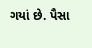ગયાં છે. પૈસા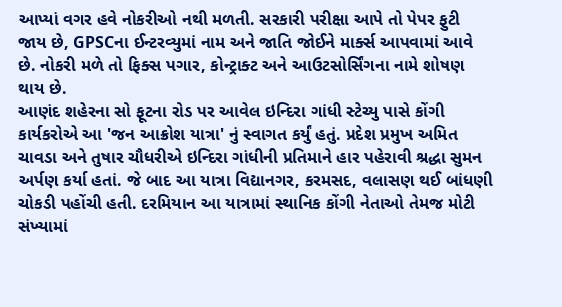આપ્યાં વગર હવે નોકરીઓ નથી મળતી. સરકારી પરીક્ષા આપે તો પેપર ફુટી જાય છે, GPSCના ઈન્ટરવ્યુમાં નામ અને જાતિ જોઈને માર્ક્સ આપવામાં આવે છે. નોકરી મળે તો ફિક્સ પગાર, કોન્ટ્રાક્ટ અને આઉટસોર્સિંગના નામે શોષણ થાય છે.
આણંદ શહેરના સો ફૂટના રોડ પર આવેલ ઇન્દિરા ગાંધી સ્ટેચ્યુ પાસે કોંગી કાર્યકરોએ આ 'જન આક્રોશ યાત્રા' નું સ્વાગત કર્યું હતું. પ્રદેશ પ્રમુખ અમિત ચાવડા અને તુષાર ચૌધરીએ ઇન્દિરા ગાંધીની પ્રતિમાને હાર પહેરાવી શ્રદ્ધા સુમન અર્પણ કર્યા હતાં. જે બાદ આ યાત્રા વિદ્યાનગર, કરમસદ, વલાસણ થઈ બાંધણી ચોકડી પહોંચી હતી. દરમિયાન આ યાત્રામાં સ્થાનિક કોંગી નેતાઓ તેમજ મોટી સંખ્યામાં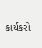કાર્યકરો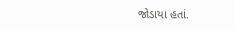જોડાયા હતાં.